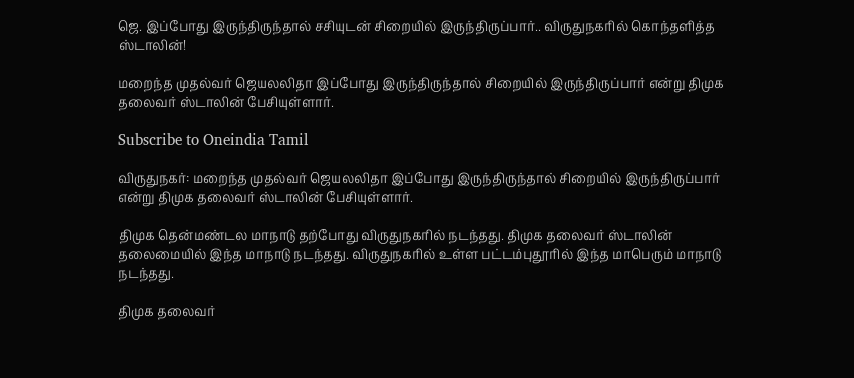ஜெ. இப்போது இருந்திருந்தால் சசியுடன் சிறையில் இருந்திருப்பார்.. விருதுநகரில் கொந்தளித்த ஸ்டாலின்!

மறைந்த முதல்வர் ஜெயலலிதா இப்போது இருந்திருந்தால் சிறையில் இருந்திருப்பார் என்று திமுக தலைவர் ஸ்டாலின் பேசியுள்ளார்.

Subscribe to Oneindia Tamil

விருதுநகர்: மறைந்த முதல்வர் ஜெயலலிதா இப்போது இருந்திருந்தால் சிறையில் இருந்திருப்பார் என்று திமுக தலைவர் ஸ்டாலின் பேசியுள்ளார்.

திமுக தென்மண்டல மாநாடு தற்போது விருதுநகரில் நடந்தது. திமுக தலைவர் ஸ்டாலின் தலைமையில் இந்த மாநாடு நடந்தது. விருதுநகரில் உள்ள பட்டம்புதூரில் இந்த மாபெரும் மாநாடு நடந்தது.

திமுக தலைவர்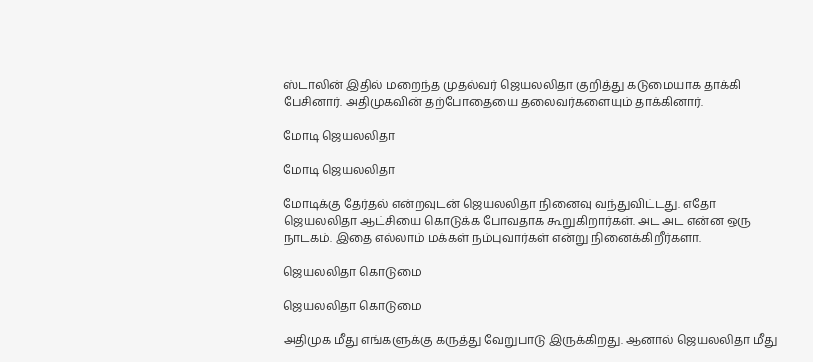ஸ்டாலின் இதில் மறைந்த முதல்வர் ஜெயலலிதா குறித்து கடுமையாக தாக்கி பேசினார். அதிமுகவின் தற்போதையை தலைவர்களையும் தாக்கினார்.

மோடி ஜெயலலிதா

மோடி ஜெயலலிதா

மோடிக்கு தேர்தல் என்றவுடன் ஜெயலலிதா நினைவு வந்துவிட்டது. எதோ ஜெயலலிதா ஆட்சியை கொடுக்க போவதாக கூறுகிறார்கள். அட அட என்ன ஒரு நாடகம். இதை எல்லாம் மக்கள் நம்புவார்கள் என்று நினைக்கிறீர்களா.

ஜெயலலிதா கொடுமை

ஜெயலலிதா கொடுமை

அதிமுக மீது எங்களுக்கு கருத்து வேறுபாடு இருக்கிறது. ஆனால் ஜெயலலிதா மீது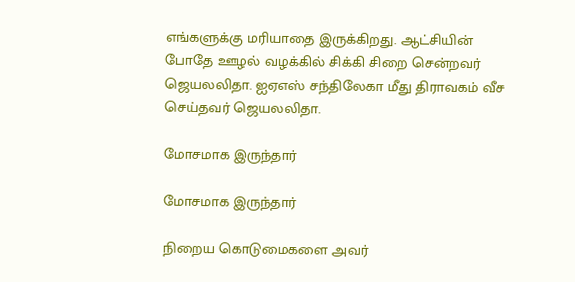எங்களுக்கு மரியாதை இருக்கிறது. ஆட்சியின் போதே ஊழல் வழக்கில் சிக்கி சிறை சென்றவர் ஜெயலலிதா. ஐஏஎஸ் சந்திலேகா மீது திராவகம் வீச செய்தவர் ஜெயலலிதா.

மோசமாக இருந்தார்

மோசமாக இருந்தார்

நிறைய கொடுமைகளை அவர்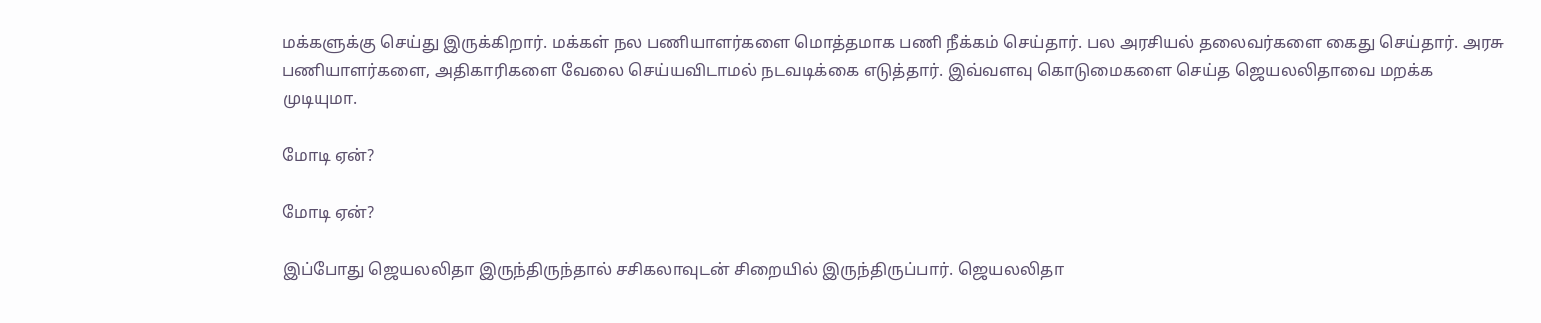மக்களுக்கு செய்து இருக்கிறார். மக்கள் நல பணியாளர்களை மொத்தமாக பணி நீக்கம் செய்தார். பல அரசியல் தலைவர்களை கைது செய்தார். அரசு பணியாளர்களை, அதிகாரிகளை வேலை செய்யவிடாமல் நடவடிக்கை எடுத்தார். இவ்வளவு கொடுமைகளை செய்த ஜெயலலிதாவை மறக்க முடியுமா.

மோடி ஏன்?

மோடி ஏன்?

இப்போது ஜெயலலிதா இருந்திருந்தால் சசிகலாவுடன் சிறையில் இருந்திருப்பார். ஜெயலலிதா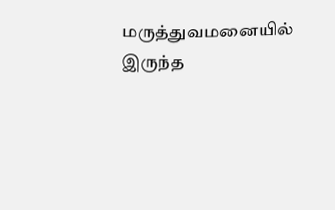மருத்துவமனையில் இருந்த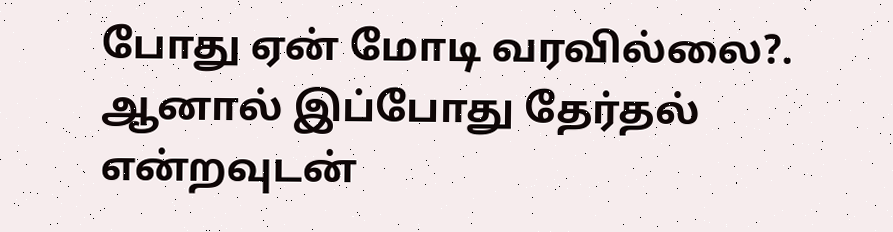போது ஏன் மோடி வரவில்லை?. ஆனால் இப்போது தேர்தல் என்றவுடன்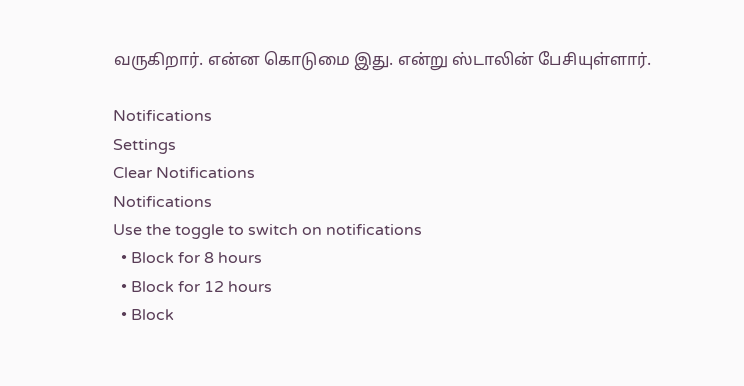வருகிறார். என்ன கொடுமை இது. என்று ஸ்டாலின் பேசியுள்ளார்.

Notifications
Settings
Clear Notifications
Notifications
Use the toggle to switch on notifications
  • Block for 8 hours
  • Block for 12 hours
  • Block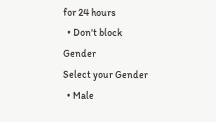for 24 hours
  • Don't block
Gender
Select your Gender
  • Male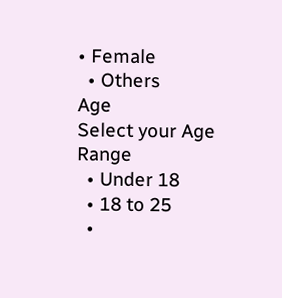• Female
  • Others
Age
Select your Age Range
  • Under 18
  • 18 to 25
  •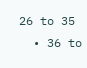26 to 35
  • 36 to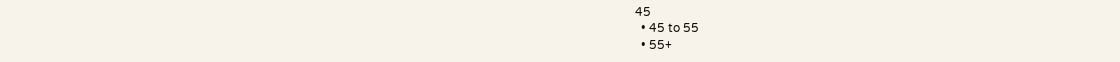45
  • 45 to 55
  • 55+